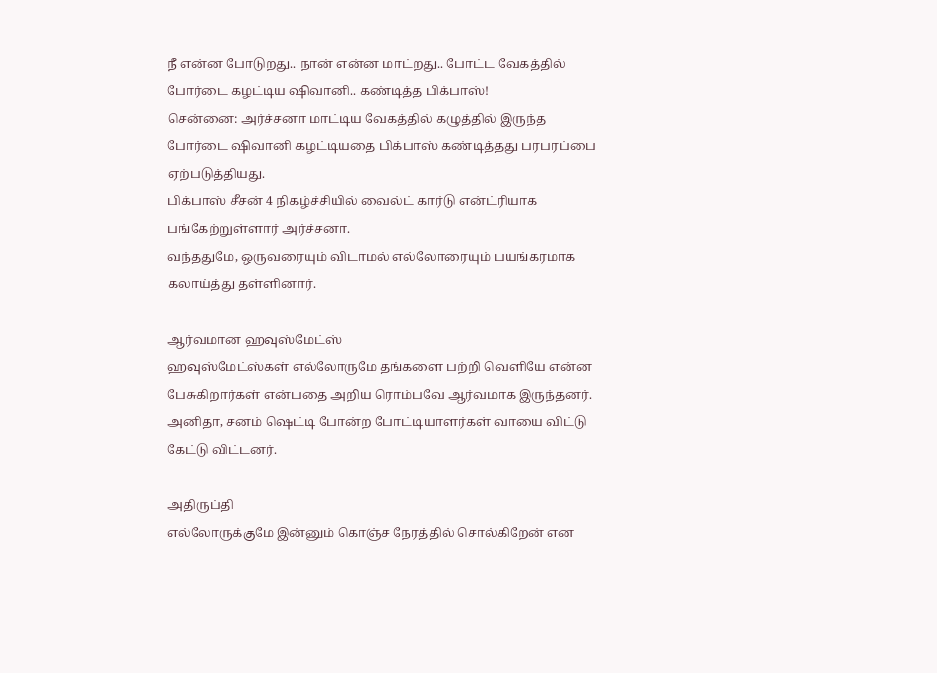நீ என்ன போடுறது.. நான் என்ன மாட்றது.. போட்ட வேகத்தில் போர்டை கழட்டிய ஷிவானி.. கண்டித்த பிக்பாஸ்!
சென்னை: அர்ச்சனா மாட்டிய வேகத்தில் கழுத்தில் இருந்த போர்டை ஷிவானி கழட்டியதை பிக்பாஸ் கண்டித்தது பரபரப்பை ஏற்படுத்தியது.
பிக்பாஸ் சீசன் 4 நிகழ்ச்சியில் வைல்ட் கார்டு என்ட்ரியாக பங்கேற்றுள்ளார் அர்ச்சனா.
வந்ததுமே, ஒருவரையும் விடாமல் எல்லோரையும் பயங்கரமாக கலாய்த்து தள்ளினார்.

ஆர்வமான ஹவுஸ்மேட்ஸ்
ஹவுஸ்மேட்ஸ்கள் எல்லோருமே தங்களை பற்றி வெளியே என்ன பேசுகிறார்கள் என்பதை அறிய ரொம்பவே ஆர்வமாக இருந்தனர். அனிதா, சனம் ஷெட்டி போன்ற போட்டியாளர்கள் வாயை விட்டு கேட்டு விட்டனர்.

அதிருப்தி
எல்லோருக்குமே இன்னும் கொஞ்ச நேரத்தில் சொல்கிறேன் என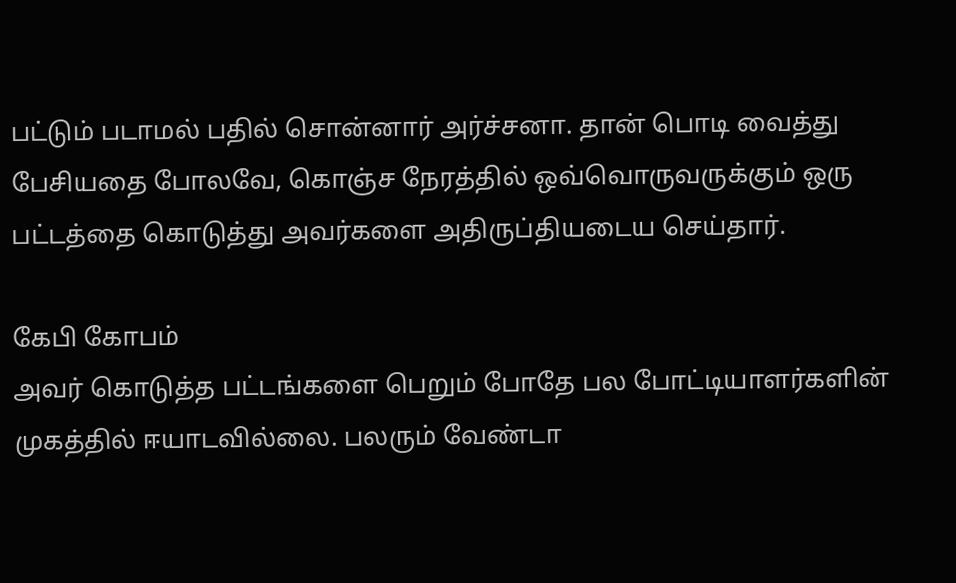பட்டும் படாமல் பதில் சொன்னார் அர்ச்சனா. தான் பொடி வைத்து பேசியதை போலவே, கொஞ்ச நேரத்தில் ஒவ்வொருவருக்கும் ஒரு பட்டத்தை கொடுத்து அவர்களை அதிருப்தியடைய செய்தார்.

கேபி கோபம்
அவர் கொடுத்த பட்டங்களை பெறும் போதே பல போட்டியாளர்களின் முகத்தில் ஈயாடவில்லை. பலரும் வேண்டா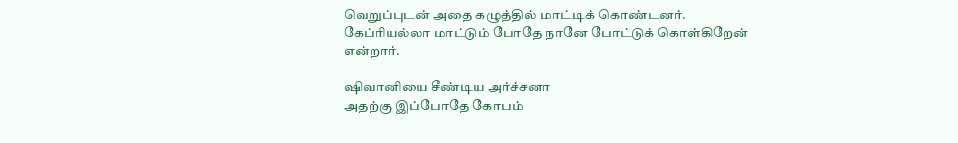வெறுப்புடன் அதை கழுத்தில் மாட்டிக் கொண்டனர். கேப்ரியல்லா மாட்டும் போதே நானே போட்டுக் கொள்கிறேன் என்றார்.

ஷிவானியை சீண்டிய அர்ச்சனா
அதற்கு இப்போதே கோபம்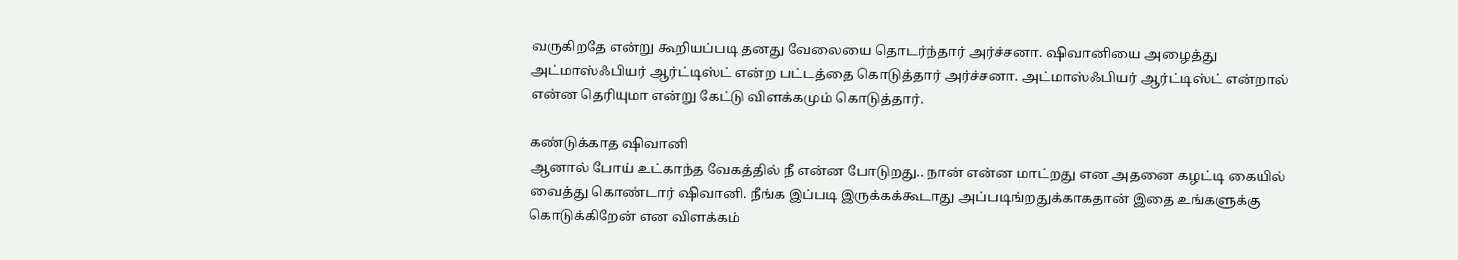வருகிறதே என்று கூறியப்படி தனது வேலையை தொடர்ந்தார் அர்ச்சனா. ஷிவானியை அழைத்து அட்மாஸ்ஃபியர் ஆர்ட்டிஸ்ட் என்ற பட்டத்தை கொடுத்தார் அர்ச்சனா. அட்மாஸ்ஃபியர் ஆர்ட்டிஸ்ட் என்றால் என்ன தெரியுமா என்று கேட்டு விளக்கமும் கொடுத்தார்.

கண்டுக்காத ஷிவானி
ஆனால் போய் உட்காந்த வேகத்தில் நீ என்ன போடுறது.. நான் என்ன மாட்றது என அதனை கழட்டி கையில் வைத்து கொண்டார் ஷிவானி. நீங்க இப்படி இருக்கக்கூடாது அப்படிங்றதுக்காகதான் இதை உங்களுக்கு கொடுக்கிறேன் என விளக்கம்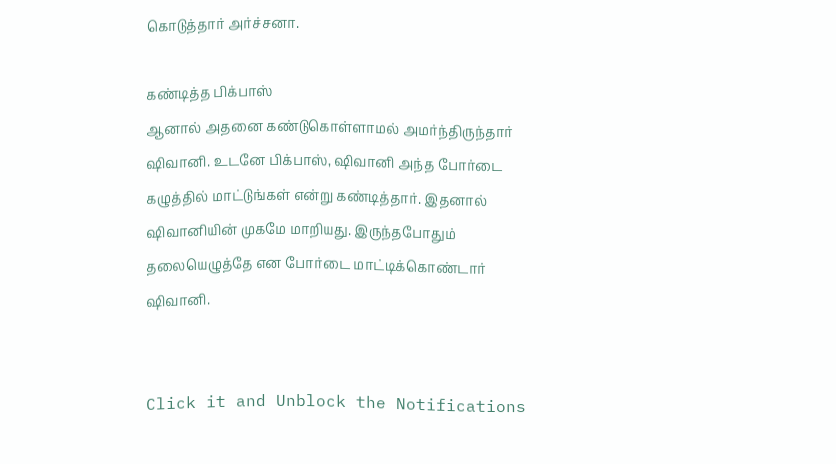கொடுத்தார் அர்ச்சனா.

கண்டித்த பிக்பாஸ்
ஆனால் அதனை கண்டுகொள்ளாமல் அமர்ந்திருந்தார் ஷிவானி. உடனே பிக்பாஸ், ஷிவானி அந்த போர்டை கழுத்தில் மாட்டுங்கள் என்று கண்டித்தார். இதனால் ஷிவானியின் முகமே மாறியது. இருந்தபோதும் தலையெழுத்தே என போர்டை மாட்டிக்கொண்டார் ஷிவானி.


Click it and Unblock the Notifications